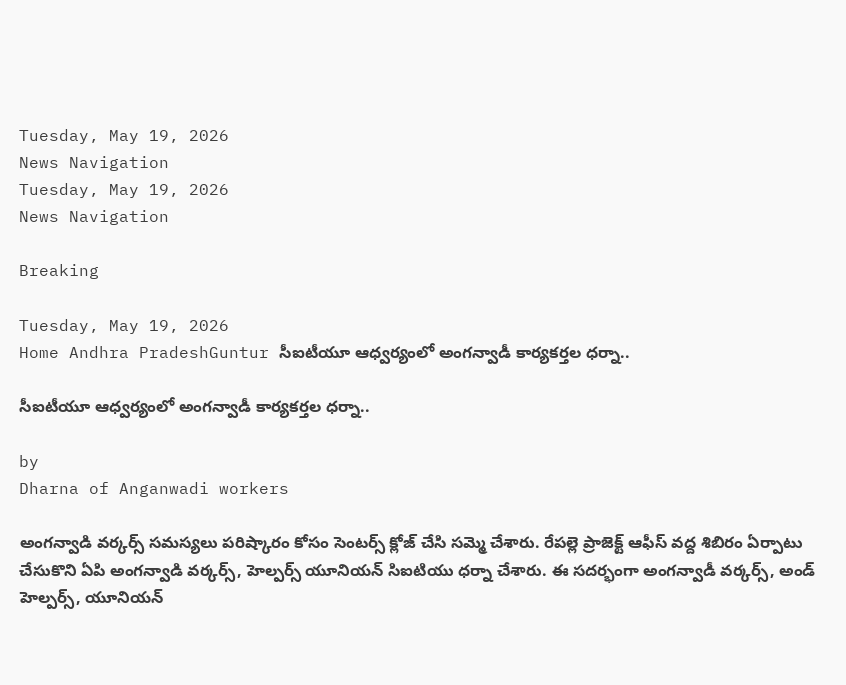Tuesday, May 19, 2026
News Navigation
Tuesday, May 19, 2026
News Navigation

Breaking

Tuesday, May 19, 2026
Home Andhra PradeshGuntur సీఐటీయూ ఆధ్వర్యంలో అంగన్వాడీ కార్యకర్తల ధర్నా..

సీఐటీయూ ఆధ్వర్యంలో అంగన్వాడీ కార్యకర్తల ధర్నా..

by
Dharna of Anganwadi workers

అంగన్వాడి వర్కర్స్ సమస్యలు పరిష్కారం కోసం సెంటర్స్ క్లోజ్ చేసి సమ్మె చేశారు. రేపల్లె ప్రాజెక్ట్ ఆఫీస్ వద్ద శిబిరం ఏర్పాటు చేసుకొని ఏపి అంగన్వాడి వర్కర్స్, హెల్పర్స్ యూనియన్ సిఐటియు ధర్నా చేశారు. ఈ సదర్భంగా అంగన్వాడీ వర్కర్స్, అండ్ హెల్పర్స్, యూనియన్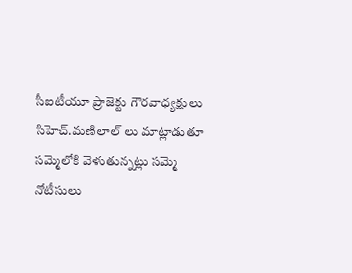సీఐటీయూ ప్రాజెక్టు గౌరవాధ్యక్షులు సిహెచ్.మణిలాల్ లు మాట్లాడుతూ సమ్మెలోకి వెళుతున్నట్లు సమ్మె నోటీసులు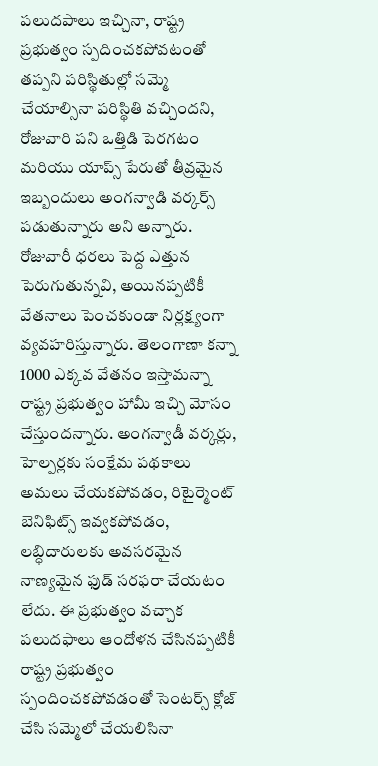పలుదపాలు ఇచ్చినా, రాష్ట్ర ప్రభుత్వం స్పదించకపోవటంతో తప్పని పరిస్థితుల్లో సమ్మె చేయాల్సినా పరిస్థితి వచ్చిందని, రోజువారి పని ఒత్తిడి పెరగటం మరియు యాప్స్ పేరుతో తీవ్రమైన ఇబ్బందులు అంగన్వాడి వర్కర్స్ పడుతున్నారు అని అన్నారు. రోజువారీ ధరలు పెద్ద ఎత్తున పెరుగుతున్నవి, అయినప్పటికీ వేతనాలు పెంచకుండా నిర్లక్ష్యంగా వ్యవహరిస్తున్నారు. తెలంగాణా కన్నా 1000 ఎక్కవ వేతనం ఇస్తామన్నా రాష్ట్ర ప్రభుత్వం హామీ ఇచ్చి మోసం చేస్తుందన్నారు. అంగన్వాడీ వర్కర్లు, హెల్పర్లకు సంక్షేమ పథకాలు అమలు చేయకపోవడం, రిటైర్మెంట్ బెనిఫిట్స్ ఇవ్వకపోవడం, లబ్ధిదారులకు అవసరమైన నాణ్యమైన ఫుడ్ సరఫరా చేయటం లేదు. ఈ ప్రభుత్వం వచ్చాక పలుదఫాలు ఆందోళన చేసినప్పటికీ రాష్ట్ర ప్రభుత్వం స్పందించకపోవడంతో సెంటర్స్ క్లోజ్ చేసి సమ్మెలో చేయలిసినా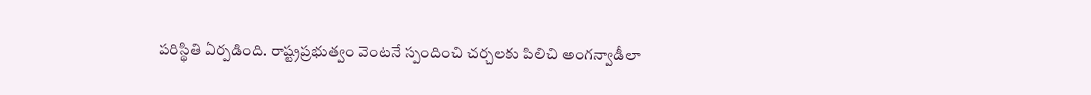పరిస్థితి ఏర్పడింది. రాష్ట్రప్రభుత్వం వెంటనే స్పందించి చర్చలకు పిలిచి అంగన్వాడీలా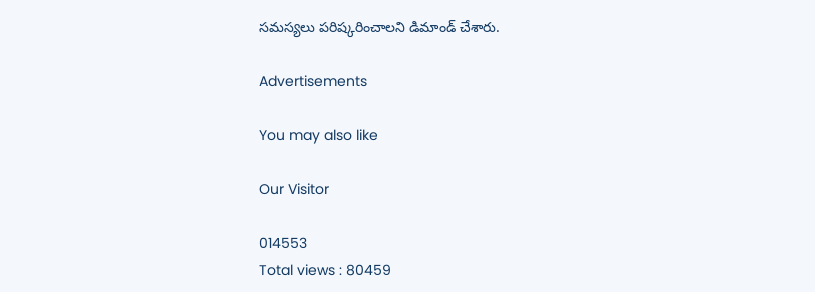సమస్యలు పరిష్కరించాలని డిమాండ్ చేశారు.

Advertisements

You may also like

Our Visitor

014553
Total views : 80459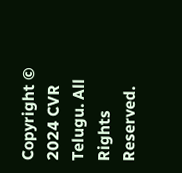Copyright © 2024 CVR Telugu. All Rights Reserved.